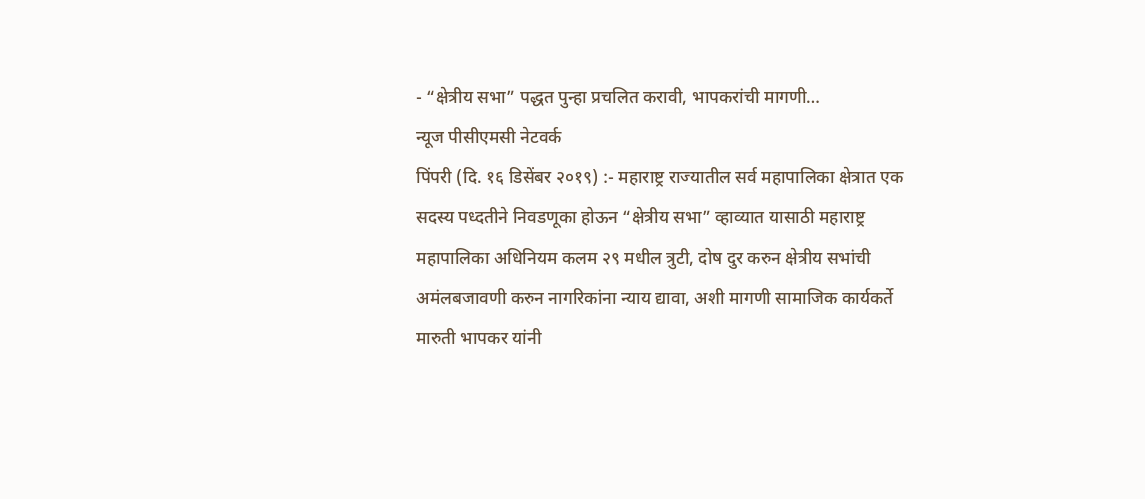- “क्षेत्रीय सभा” पद्धत पुन्हा प्रचलित करावी, भापकरांची मागणी…
न्यूज पीसीएमसी नेटवर्क
पिंपरी (दि. १६ डिसेंबर २०१९) :- महाराष्ट्र राज्यातील सर्व महापालिका क्षेत्रात एक सदस्य पध्दतीने निवडणूका होऊन “क्षेत्रीय सभा” व्हाव्यात यासाठी महाराष्ट्र महापालिका अधिनियम कलम २९ मधील त्रुटी, दोष दुर करुन क्षेत्रीय सभांची अमंलबजावणी करुन नागरिकांना न्याय द्यावा, अशी मागणी सामाजिक कार्यकर्ते मारुती भापकर यांनी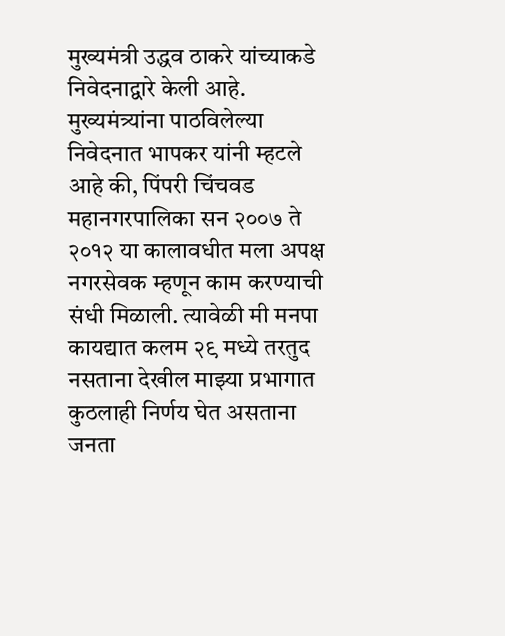मुख्यमंत्री उद्धव ठाकरे यांच्याकडे निवेदनाद्वारे केली आहे.
मुख्यमंत्र्यांना पाठविलेल्या निवेदनात भापकर यांनी म्हटले आहे की, पिंपरी चिंचवड महानगरपालिका सन २००७ ते २०१२ या कालावधीत मला अपक्ष नगरसेवक म्हणून काम करण्याची संधी मिळाली. त्यावेळी मी मनपा कायद्यात कलम २९ मध्ये तरतुद नसताना देखील माझ्या प्रभागात कुठलाही निर्णय घेत असताना जनता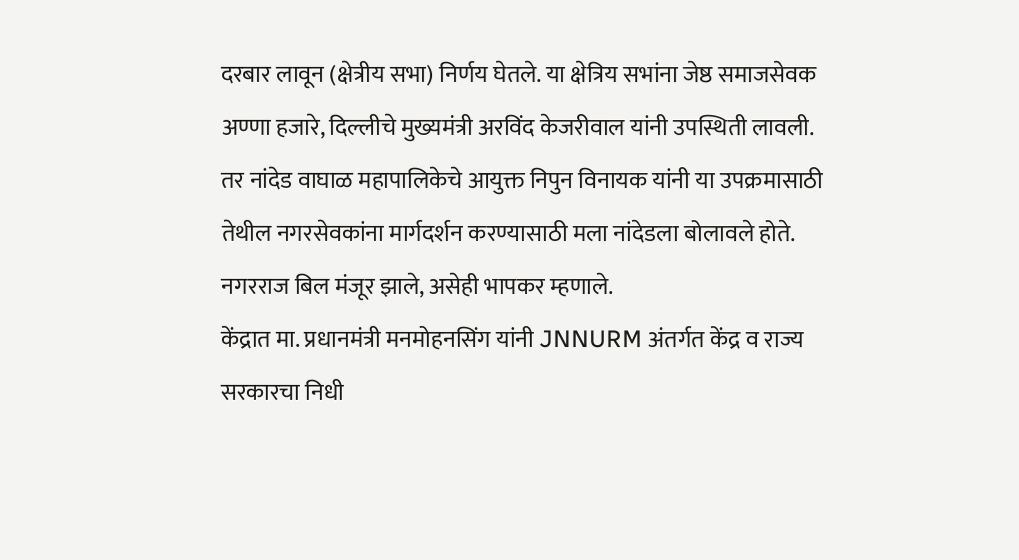दरबार लावून (क्षेत्रीय सभा) निर्णय घेतले. या क्षेत्रिय सभांना जेष्ठ समाजसेवक अण्णा हजारे, दिल्लीचे मुख्यमंत्री अरविंद केजरीवाल यांनी उपस्थिती लावली. तर नांदेड वाघाळ महापालिकेचे आयुक्त निपुन विनायक यांनी या उपक्रमासाठी तेथील नगरसेवकांना मार्गदर्शन करण्यासाठी मला नांदेडला बोलावले होते. नगरराज बिल मंजूर झाले, असेही भापकर म्हणाले.
केंद्रात मा. प्रधानमंत्री मनमोहनसिंग यांनी JNNURM अंतर्गत केंद्र व राज्य सरकारचा निधी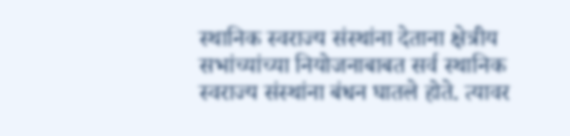स्थानिक स्वराज्य संस्थांना देताना क्षेत्रीय सभांच्यांच्या नियोजनाबाबत सर्व स्थानिक स्वराज्य संस्थांना बंधन घातले होते. त्यावर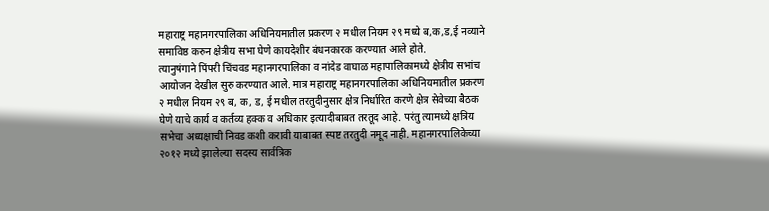महाराष्ट्र महानगरपालिका अधिनियमातील प्रकरण २ मधील नियम २९ मध्ये ब,क,ड,ई नव्याने समाविष्ठ करुन क्षेत्रीय सभा घेणे कायदेशीर बंधनकारक करण्यात आले होते.
त्यानुषंगाने पिंपरी चिंचवड महानगरपालिका व नांदेड वाघाळ महापालिकामध्ये क्षेत्रीय सभांच आयोजन देखील सुरु करण्यात आले. मात्र महाराष्ट्र महानगरपालिका अधिनियमातील प्रकरण २ मधील नियम २९ ब, क, ड, ई मधील तरतुदीनुसार क्षेत्र निर्धारित करणे क्षेत्र सेवेच्या बैठक घेणे याचे कार्य व कर्तव्य हक्क व अधिकार इत्यादीबाबत तरतूद आहे. परंतु त्यामध्ये क्षत्रिय सभेचा अध्यक्षाची निवड कशी करावी याबाबत स्पष्ट तरतुदी नमूद नाही. महानगरपालिकेच्या २०१२ मध्ये झालेल्या सदस्य सार्वत्रिक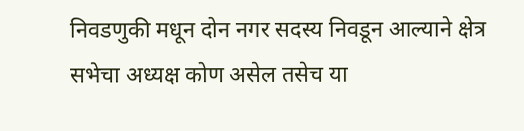निवडणुकी मधून दोन नगर सदस्य निवडून आल्याने क्षेत्र सभेचा अध्यक्ष कोण असेल तसेच या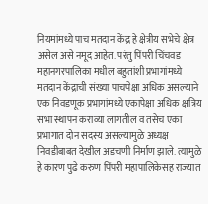नियमांमध्ये पाच मतदान केंद्र हे क्षेत्रीय सभेचे क्षेत्र असेल असे नमूद आहेत. परंतु पिंपरी चिंचवड महानगरपालिका मधील बहुतांशी प्रभागांमध्ये मतदान केंद्राची संख्या पाचपेक्षा अधिक असल्याने एक निवडणूक प्रभागांमध्ये एकापेक्षा अधिक क्षत्रिय सभा स्थापन कराव्या लागतील व तसेच एका प्रभागात दोन सदस्य असल्यामुळे अध्यक्ष निवडीबाबत देखील अडचणी निर्माण झाले. त्यामुळे हे कारण पुढे करुण पिंपरी महापालिकेसह राज्यात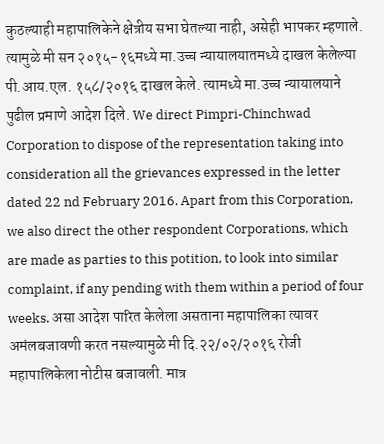कुठल्याही महापालिकेने क्षेत्रीय सभा घेतल्या नाही, असेही भापकर म्हणाले.
त्यामुळे मी सन २०१५-१६मध्ये मा.उच्च न्यायालयातमध्ये दाखल केलेल्या पी.आय.एल. १५८/२०१६ दाखल केले. त्यामध्ये मा.उच्च न्यायालयाने पुढील प्रमाणे आदेश दिले. We direct Pimpri-Chinchwad Corporation to dispose of the representation taking into consideration all the grievances expressed in the letter dated 22 nd February 2016. Apart from this Corporation, we also direct the other respondent Corporations, which are made as parties to this potition, to look into similar complaint, if any pending with them within a period of four weeks. असा आदेश पारित केलेला असताना महापालिका त्यावर अमंलबजावणी करत नसल्यामुळे मी दि.२२/०२/२०१६ रोजी महापालिकेला नोटीस बजावली. मात्र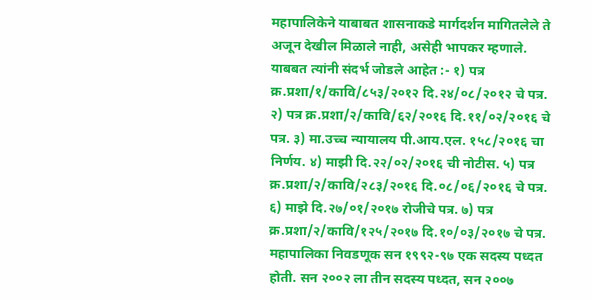महापालिकेने याबाबत शासनाकडे मार्गदर्शन मागितलेले ते अजून देखील मिळाले नाही, असेही भापकर म्हणाले.
याबबत त्यांनी संदर्भ जोडले आहेत :- १) पत्र क्र.प्रशा/१/कावि/८५३/२०१२ दि.२४/०८/२०१२ चे पत्र. २) पत्र क्र.प्रशा/२/कावि/६२/२०१६ दि.११/०२/२०१६ चे पत्र. ३) मा.उच्च न्यायालय पी.आय.एल. १५८/२०१६ चा निर्णय. ४) माझी दि.२२/०२/२०१६ ची नोटीस. ५) पत्र क्र.प्रशा/२/कावि/२८३/२०१६ दि.०८/०६/२०१६ चे पत्र. ६) माझे दि.२७/०१/२०१७ रोजीचे पत्र. ७) पत्र क्र.प्रशा/२/कावि/१२५/२०१७ दि.१०/०३/२०१७ चे पत्र.
महापालिका निवडणूक सन १९९२-९७ एक सदस्य पध्दत होती. सन २००२ ला तीन सदस्य पध्दत, सन २००७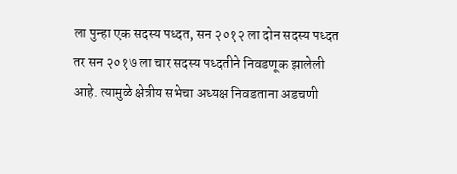ला पुन्हा एक सदस्य पध्दत, सन २०१२ ला दोन सदस्य पध्दत तर सन २०१७ ला चार सदस्य पध्दतीने निवडणूक झालेली आहे. त्यामुळे क्षेत्रीय सभेचा अध्यक्ष निवडताना अडचणी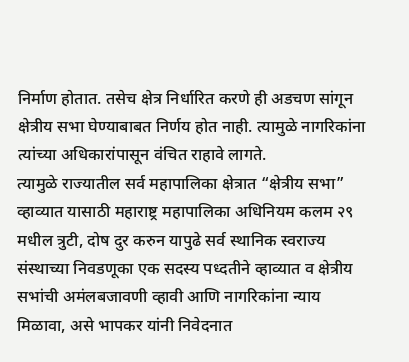निर्माण होतात. तसेच क्षेत्र निर्धारित करणे ही अडचण सांगून क्षेत्रीय सभा घेण्याबाबत निर्णय होत नाही. त्यामुळे नागरिकांना त्यांच्या अधिकारांपासून वंचित राहावे लागते.
त्यामुळे राज्यातील सर्व महापालिका क्षेत्रात “क्षेत्रीय सभा” व्हाव्यात यासाठी महाराष्ट्र महापालिका अधिनियम कलम २९ मधील त्रुटी, दोष दुर करुन यापुढे सर्व स्थानिक स्वराज्य संस्थाच्या निवडणूका एक सदस्य पध्दतीने व्हाव्यात व क्षेत्रीय सभांची अमंलबजावणी व्हावी आणि नागरिकांना न्याय मिळावा, असे भापकर यांनी निवेदनात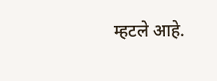म्हटले आहे.